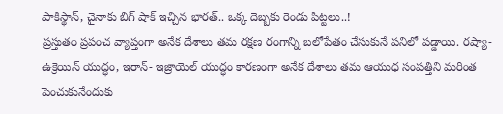పాకిస్థాన్, చైనాకు బిగ్ షాక్ ఇచ్చిన భారత్.. ఒక్క దెబ్బకు రెండు పిట్టలు..!
ప్రస్తుతం ప్రపంచ వ్యాప్తంగా అనేక దేశాలు తమ రక్షణ రంగాన్ని బలోపేతం చేసుకునే పనిలో పడ్డాయి. రష్యా- ఉక్రెయిన్ యుద్ధం, ఇరాన్- ఇజ్రాయెల్ యుద్ధం కారణంగా అనేక దేశాలు తమ ఆయుధ సంపత్తిని మరింత పెంచుకునేందుకు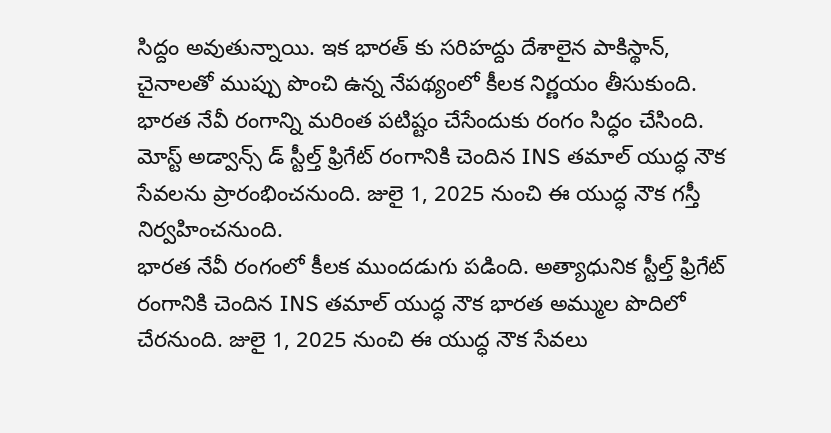సిద్దం అవుతున్నాయి. ఇక భారత్ కు సరిహద్దు దేశాలైన పాకిస్థాన్, చైనాలతో ముప్పు పొంచి ఉన్న నేపథ్యంలో కీలక నిర్ణయం తీసుకుంది. భారత నేవీ రంగాన్ని మరింత పటిష్టం చేసేందుకు రంగం సిద్ధం చేసింది. మోస్ట్ అడ్వాన్స్ డ్ స్టీల్త్ ఫ్రిగేట్ రంగానికి చెందిన INS తమాల్ యుద్ధ నౌక సేవలను ప్రారంభించనుంది. జులై 1, 2025 నుంచి ఈ యుద్ధ నౌక గస్తీ నిర్వహించనుంది.
భారత నేవీ రంగంలో కీలక ముందడుగు పడింది. అత్యాధునిక స్టీల్త్ ఫ్రిగేట్ రంగానికి చెందిన INS తమాల్ యుద్ధ నౌక భారత అమ్ముల పొదిలో చేరనుంది. జులై 1, 2025 నుంచి ఈ యుద్ధ నౌక సేవలు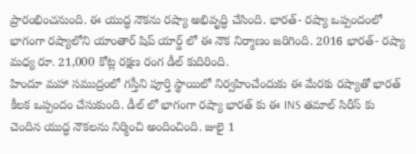ప్రారంభించనుంది. ఈ యుద్ధ నౌకను రష్యా అభివృద్ధి చేసింది. భారత్- రష్యా ఒప్పందంలో భాగంగా రష్యాలోని యాంతార్ షిప్ యార్డ్ లో ఈ నౌక నిర్మాణం జరిగింది. 2016 భారత్- రష్యా మధ్య రూ. 21,000 కోట్ల రక్షణ రంగ డీల్ కుదిరింది.
హిందూ మహా సముద్రంలో గస్తీని పూర్తి స్థాయిలో నిర్వహించేందుకు ఈ మేరకు రష్యాతో భారత్ కీలక ఒప్పందం చేసుకుంది. డీల్ లో భాగంగా రష్యా భారత్ కు ఈ INS తమాల్ సిరీస్ కు చెందిన యుద్ధ నౌకలను నిర్మించి అందించింది. జులై 1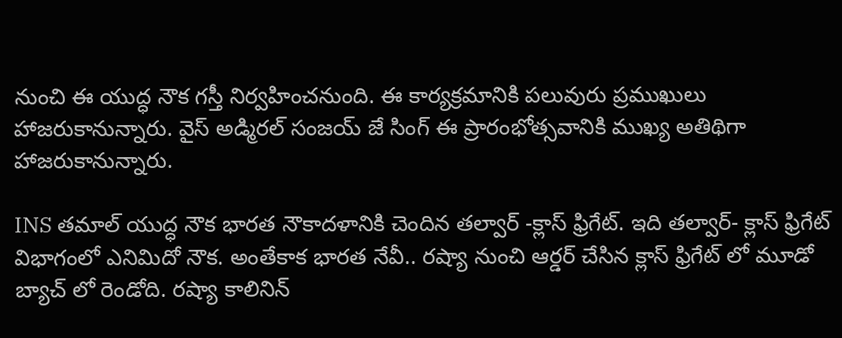నుంచి ఈ యుద్ధ నౌక గస్తీ నిర్వహించనుంది. ఈ కార్యక్రమానికి పలువురు ప్రముఖులు హాజరుకానున్నారు. వైస్ అడ్మిరల్ సంజయ్ జే సింగ్ ఈ ప్రారంభోత్సవానికి ముఖ్య అతిథిగా హాజరుకానున్నారు.

INS తమాల్ యుద్ధ నౌక భారత నౌకాదళానికి చెందిన తల్వార్ -క్లాస్ ఫ్రిగేట్. ఇది తల్వార్- క్లాస్ ఫ్రిగేట్ విభాగంలో ఎనిమిదో నౌక. అంతేకాక భారత నేవీ.. రష్యా నుంచి ఆర్డర్ చేసిన క్లాస్ ఫ్రిగేట్ లో మూడో బ్యాచ్ లో రెండోది. రష్యా కాలినిన్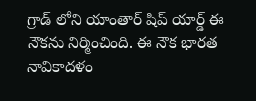గ్రాడ్ లోని యాంతార్ షిప్ యార్డ్ ఈ నౌకను నిర్మించింది. ఈ నౌక భారత నావికాదళం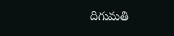దిగుమతి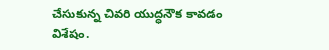చేసుకున్న చివరి యుద్ధనౌక కావడం విశేషం.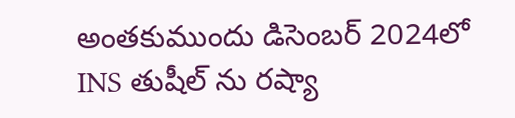అంతకుముందు డిసెంబర్ 2024లో INS తుషీల్ ను రష్యా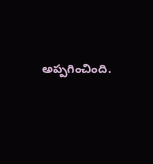అప్పగించింది.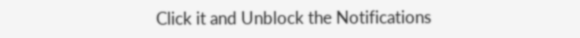Click it and Unblock the Notifications